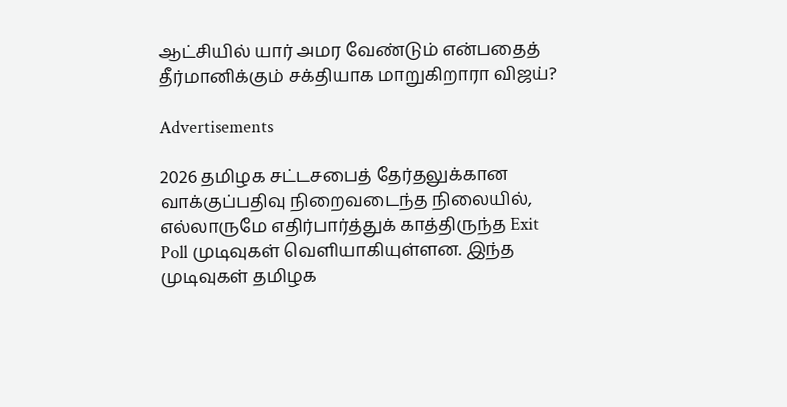ஆட்சியில் யார் அமர வேண்டும் என்பதைத் தீர்மானிக்கும் சக்தியாக மாறுகிறாரா விஜய்?

Advertisements

2026 தமிழக சட்டசபைத் தேர்தலுக்கான வாக்குப்பதிவு நிறைவடைந்த நிலையில், எல்லாருமே எதிர்பார்த்துக் காத்திருந்த Exit Poll முடிவுகள் வெளியாகியுள்ளன. இந்த முடிவுகள் தமிழக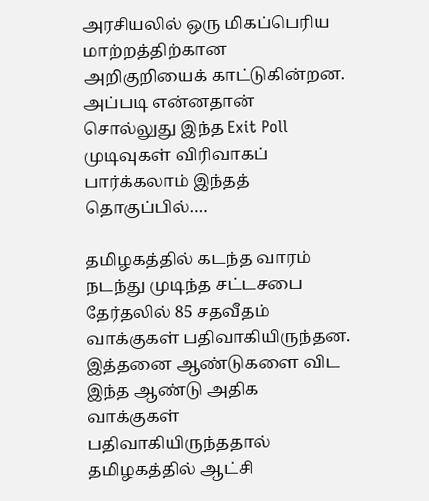அரசியலில் ஒரு மிகப்பெரிய மாற்றத்திற்கான அறிகுறியைக் காட்டுகின்றன. அப்படி என்னதான் சொல்லுது இந்த Exit Poll முடிவுகள் விரிவாகப் பார்க்கலாம் இந்தத் தொகுப்பில்….

தமிழகத்தில் கடந்த வாரம் நடந்து முடிந்த சட்டசபை தேர்தலில் 85 சதவீதம் வாக்குகள் பதிவாகியிருந்தன. இத்தனை ஆண்டுகளை விட இந்த ஆண்டு அதிக வாக்குகள் பதிவாகியிருந்ததால் தமிழகத்தில் ஆட்சி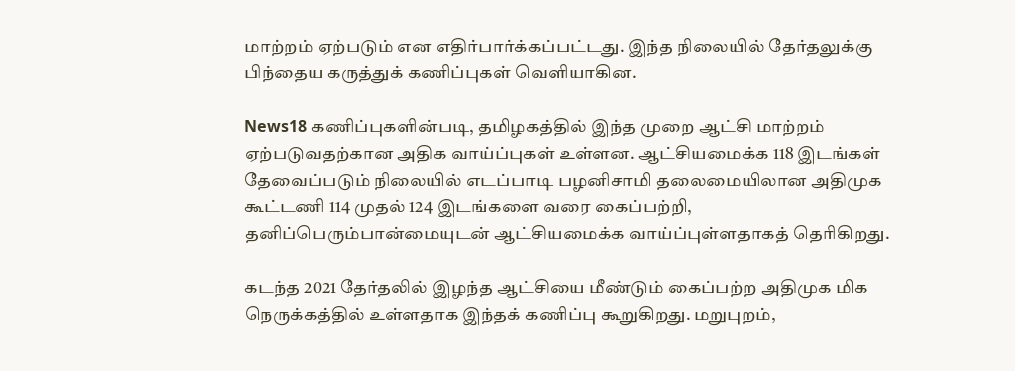மாற்றம் ஏற்படும் என எதிர்பார்க்கப்பட்டது. இந்த நிலையில் தேர்தலுக்கு பிந்தைய கருத்துக் கணிப்புகள் வெளியாகின.

News18 கணிப்புகளின்படி, தமிழகத்தில் இந்த முறை ஆட்சி மாற்றம் ஏற்படுவதற்கான அதிக வாய்ப்புகள் உள்ளன. ஆட்சியமைக்க 118 இடங்கள் தேவைப்படும் நிலையில் எடப்பாடி பழனிசாமி தலைமையிலான அதிமுக கூட்டணி 114 முதல் 124 இடங்களை வரை கைப்பற்றி, தனிப்பெரும்பான்மையுடன் ஆட்சியமைக்க வாய்ப்புள்ளதாகத் தெரிகிறது.

கடந்த 2021 தேர்தலில் இழந்த ஆட்சியை மீண்டும் கைப்பற்ற அதிமுக மிக நெருக்கத்தில் உள்ளதாக இந்தக் கணிப்பு கூறுகிறது. மறுபுறம்,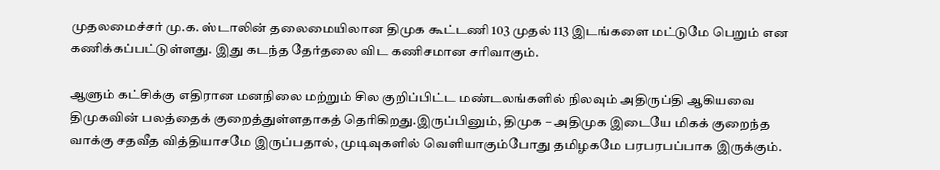முதலமைச்சர் மு.க. ஸ்டாலின் தலைமையிலான திமுக கூட்டணி 103 முதல் 113 இடங்களை மட்டுமே பெறும் என கணிக்கப்பட்டுள்ளது. இது கடந்த தேர்தலை விட கணிசமான சரிவாகும்.

ஆளும் கட்சிக்கு எதிரான மனநிலை மற்றும் சில குறிப்பிட்ட மண்டலங்களில் நிலவும் அதிருப்தி ஆகியவை திமுகவின் பலத்தைக் குறைத்துள்ளதாகத் தெரிகிறது.இருப்பினும், திமுக – அதிமுக இடையே மிகக் குறைந்த வாக்கு சதவீத வித்தியாசமே இருப்பதால், முடிவுகளில் வெளியாகும்போது தமிழகமே பரபரபப்பாக இருக்கும்.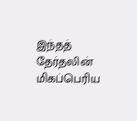இந்தத் தேர்தலின் மிகப்பெரிய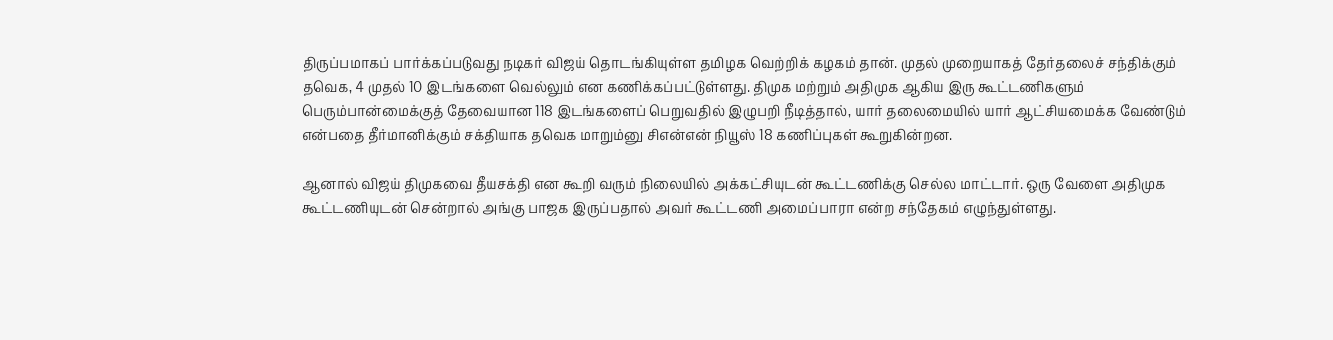திருப்பமாகப் பார்க்கப்படுவது நடிகர் விஜய் தொடங்கியுள்ள தமிழக வெற்றிக் கழகம் தான். முதல் முறையாகத் தேர்தலைச் சந்திக்கும் தவெக, 4 முதல் 10 இடங்களை வெல்லும் என கணிக்கப்பட்டுள்ளது. திமுக மற்றும் அதிமுக ஆகிய இரு கூட்டணிகளும் பெரும்பான்மைக்குத் தேவையான 118 இடங்களைப் பெறுவதில் இழுபறி நீடித்தால், யார் தலைமையில் யார் ஆட்சியமைக்க வேண்டும் என்பதை தீர்மானிக்கும் சக்தியாக தவெக மாறும்னு சிஎன்என் நியூஸ் 18 கணிப்புகள் கூறுகின்றன.

ஆனால் விஜய் திமுகவை தீயசக்தி என கூறி வரும் நிலையில் அக்கட்சியுடன் கூட்டணிக்கு செல்ல மாட்டார். ஒரு வேளை அதிமுக கூட்டணியுடன் சென்றால் அங்கு பாஜக இருப்பதால் அவர் கூட்டணி அமைப்பாரா என்ற சந்தேகம் எழுந்துள்ளது.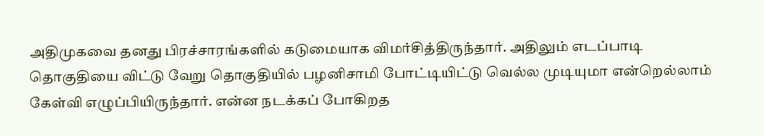அதிமுகவை தனது பிரச்சாரங்களில் கடுமையாக விமர்சித்திருந்தார். அதிலும் எடப்பாடி தொகுதியை விட்டு வேறு தொகுதியில் பழனிசாமி போட்டியிட்டு வெல்ல முடியுமா என்றெல்லாம் கேள்வி எழுப்பியிருந்தார். என்ன நடக்கப் போகிறத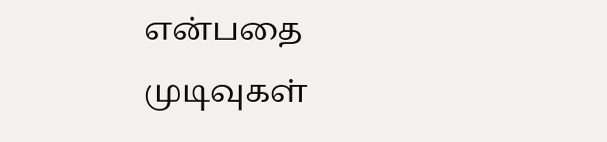என்பதை முடிவுகள்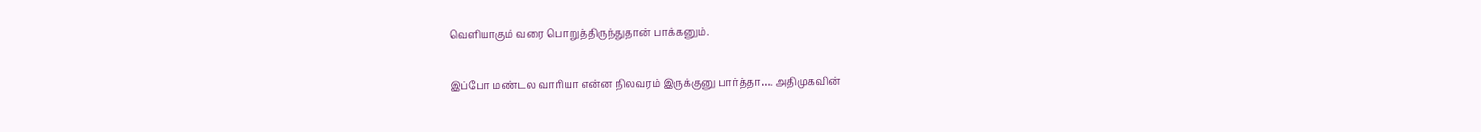வெளியாகும் வரை பொறுத்திருந்துதான் பாக்கனும்.

இப்போ மண்டல வாரியா என்ன நிலவரம் இருக்குனு பார்த்தா…. அதிமுகவின்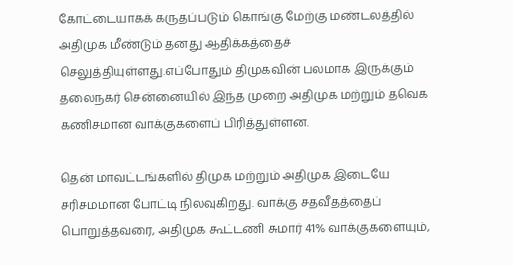கோட்டையாகக் கருதப்படும் கொங்கு மேற்கு மண்டலத்தில் அதிமுக மீண்டும் தனது ஆதிக்கத்தைச் செலுத்தியுள்ளது.எப்போதும் திமுகவின் பலமாக இருக்கும் தலைநகர் சென்னையில் இந்த முறை அதிமுக மற்றும் தவெக கணிசமான வாக்குகளைப் பிரித்துள்ளன.

தென் மாவட்டங்களில் திமுக மற்றும் அதிமுக இடையே சரிசமமான போட்டி நிலவுகிறது. வாக்கு சதவீதத்தைப் பொறுத்தவரை, அதிமுக கூட்டணி சுமார் 41% வாக்குகளையும்,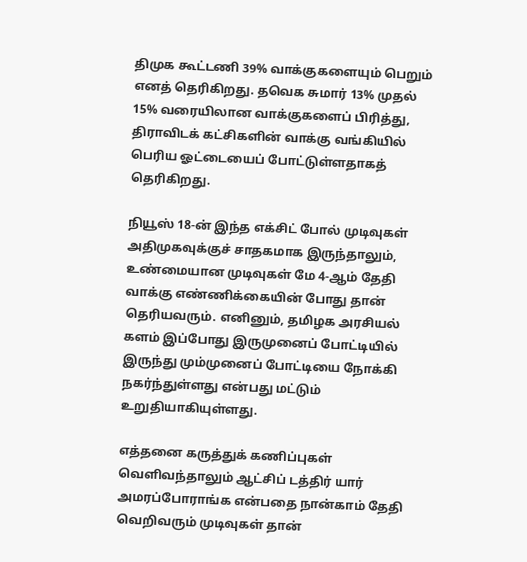திமுக கூட்டணி 39% வாக்குகளையும் பெறும் எனத் தெரிகிறது. தவெக சுமார் 13% முதல் 15% வரையிலான வாக்குகளைப் பிரித்து, திராவிடக் கட்சிகளின் வாக்கு வங்கியில் பெரிய ஓட்டையைப் போட்டுள்ளதாகத் தெரிகிறது.

நியூஸ் 18-ன் இந்த எக்சிட் போல் முடிவுகள் அதிமுகவுக்குச் சாதகமாக இருந்தாலும், உண்மையான முடிவுகள் மே 4-ஆம் தேதி வாக்கு எண்ணிக்கையின் போது தான் தெரியவரும். எனினும், தமிழக அரசியல் களம் இப்போது இருமுனைப் போட்டியில் இருந்து மும்முனைப் போட்டியை நோக்கி நகர்ந்துள்ளது என்பது மட்டும் உறுதியாகியுள்ளது.

எத்தனை கருத்துக் கணிப்புகள் வெளிவந்தாலும் ஆட்சிப் டத்திர் யார் அமரப்போராங்க என்பதை நான்காம் தேதி வெறிவரும் முடிவுகள் தான்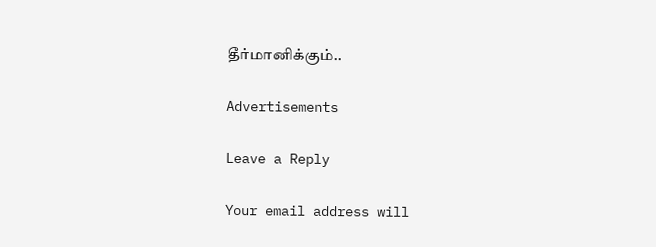தீர்மானிக்கும்..

Advertisements

Leave a Reply

Your email address will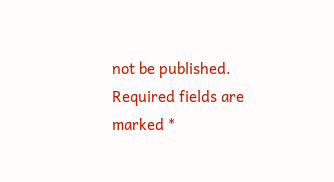not be published. Required fields are marked *